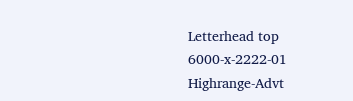Letterhead top
6000-x-2222-01
Highrange-Advt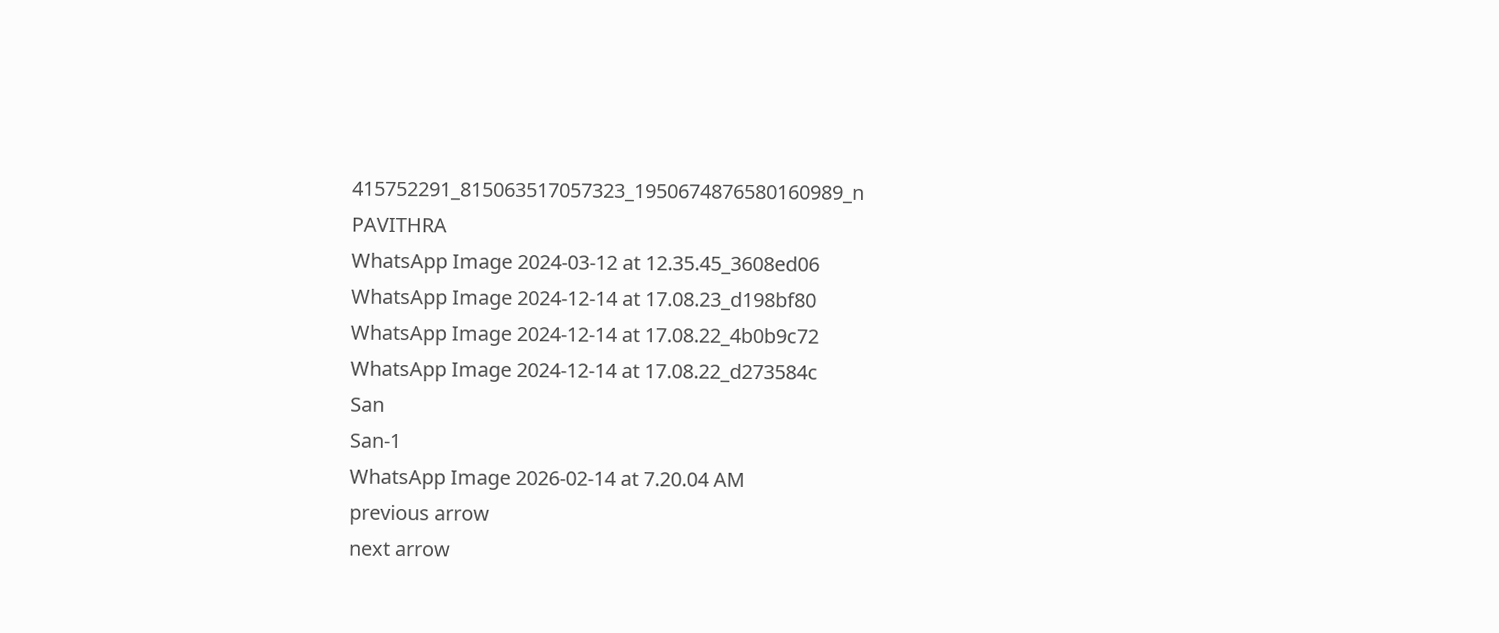415752291_815063517057323_1950674876580160989_n
PAVITHRA
WhatsApp Image 2024-03-12 at 12.35.45_3608ed06
WhatsApp Image 2024-12-14 at 17.08.23_d198bf80
WhatsApp Image 2024-12-14 at 17.08.22_4b0b9c72
WhatsApp Image 2024-12-14 at 17.08.22_d273584c
San
San-1
WhatsApp Image 2026-02-14 at 7.20.04 AM
previous arrow
next arrow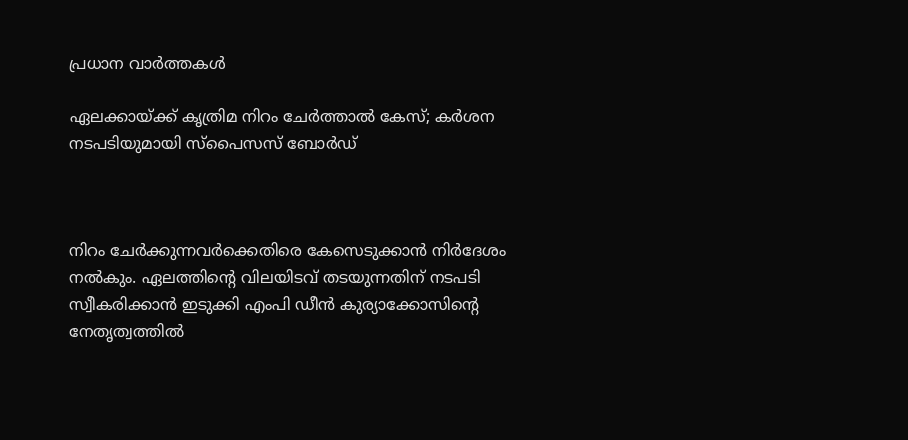പ്രധാന വാര്‍ത്തകള്‍

ഏലക്കായ്ക്ക് കൃത്രിമ നിറം ചേര്‍ത്താല്‍ കേസ്; കര്‍ശന നടപടിയുമായി സ്‌പൈസസ് ബോര്‍ഡ്



നിറം ചേര്‍ക്കുന്നവര്‍ക്കെതിരെ കേസെടുക്കാന്‍ നിര്‍ദേശം നല്‍കും. ഏലത്തിന്‍റെ വിലയിടവ് തടയുന്നതിന് നടപടി സ്വീകരിക്കാന്‍ ഇടുക്കി എംപി ഡീന്‍ കുര്യാക്കോസിന്‍റെ നേതൃത്വത്തില്‍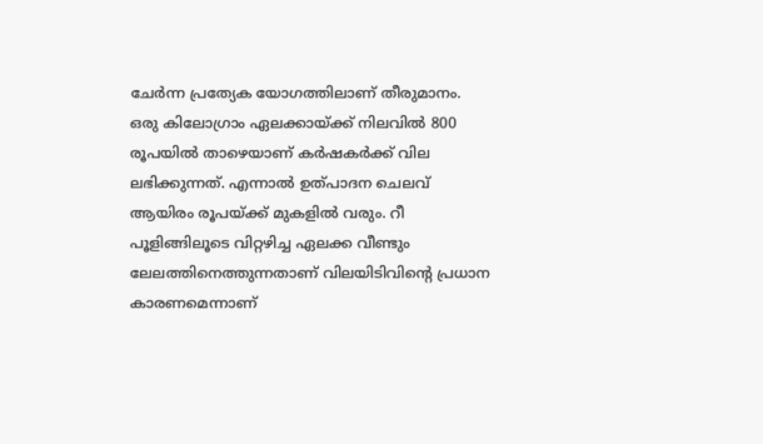ചേര്‍ന്ന പ്രത്യേക യോഗത്തിലാണ് തീരുമാനം. ഒരു കിലോഗ്രാം ഏലക്കായ്ക്ക് നിലവില്‍ 800 രൂപയില്‍ താഴെയാണ് കര്‍ഷകർക്ക് വില ലഭിക്കുന്നത്. എന്നാല്‍ ഉത്പാദന ചെലവ് ആയിരം രൂപയ്ക്ക് മുകളില്‍ വരും. റീ പൂളിങ്ങിലൂടെ വിറ്റഴിച്ച ഏലക്ക വീണ്ടും ലേലത്തിനെത്തുന്നതാണ് വിലയിടിവിന്‍റെ പ്രധാന കാരണമെന്നാണ്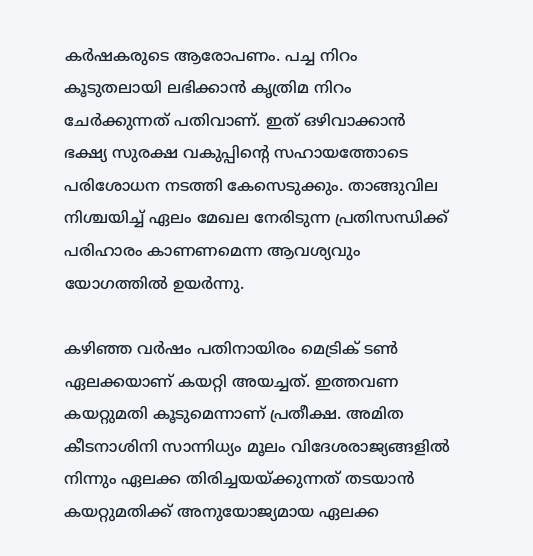കര്‍ഷകരുടെ ആരോപണം. പച്ച നിറം കൂടുതലായി ലഭിക്കാന്‍ കൃത്രിമ നിറം ചേര്‍ക്കുന്നത് പതിവാണ്. ഇത് ഒഴിവാക്കാന്‍ ഭക്ഷ്യ സുരക്ഷ വകുപ്പിന്‍റെ സഹായത്തോടെ പരിശോധന നടത്തി കേസെടുക്കും. താങ്ങുവില നിശ്ചയിച്ച് ഏലം മേഖല നേരിടുന്ന പ്രതിസന്ധിക്ക് പരിഹാരം കാണണമെന്ന ആവശ്യവും യോഗത്തില്‍ ഉയര്‍ന്നു.

കഴിഞ്ഞ വര്‍ഷം പതിനായിരം മെട്രിക് ടണ്‍ ഏലക്കയാണ് കയറ്റി അയച്ചത്. ഇത്തവണ കയറ്റുമതി കൂടുമെന്നാണ് പ്രതീക്ഷ. അമിത കീടനാശിനി സാന്നിധ്യം മൂലം വിദേശരാജ്യങ്ങളില്‍ നിന്നും ഏലക്ക തിരിച്ചയയ്‌ക്കുന്നത് തടയാന്‍ കയറ്റുമതിക്ക് അനുയോജ്യമായ ഏലക്ക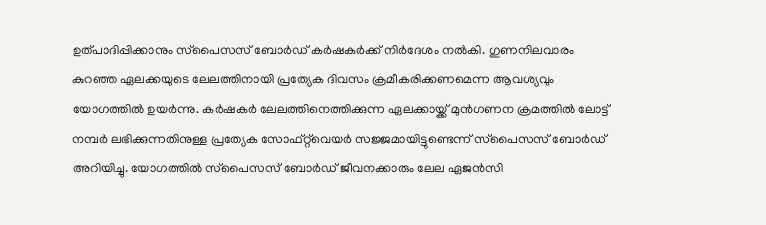ഉത്പാദിപ്പിക്കാനും സ്‌പൈസസ് ബോര്‍ഡ് കര്‍ഷകര്‍ക്ക് നിര്‍ദേശം നല്‍കി. ഗുണനിലവാരം കുറഞ്ഞ ഏലക്കയുടെ ലേലത്തിനായി പ്രത്യേക ദിവസം ക്രമീകരിക്കണമെന്ന ആവശ്യവും യോഗത്തില്‍ ഉയര്‍ന്നു. കര്‍ഷകര്‍ ലേലത്തിനെത്തിക്കുന്ന ഏലക്കായ്ക്ക് മുന്‍ഗണന ക്രമത്തില്‍ ലോട്ട് നമ്പര്‍ ലഭിക്കുന്നതിനുള്ള പ്രത്യേക സോഫ്‌റ്റ്‌വെയര്‍ സജ്ജമായിട്ടുണ്ടെന്ന് സ്‌പൈസസ് ബോര്‍ഡ് അറിയിച്ചു. യോഗത്തില്‍ സ്‌പൈസസ് ബോര്‍ഡ് ജീവനക്കാരും ലേല ഏജന്‍സി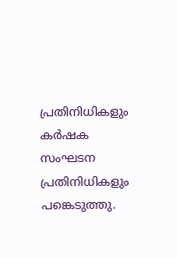പ്രതിനിധികളും കര്‍ഷക സംഘടന പ്രതിനിധികളും പങ്കെടുത്തു.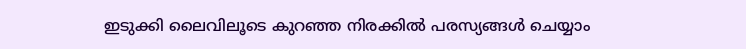ഇടുക്കി ലൈവിലൂടെ കുറഞ്ഞ നിരക്കിൽ പരസ്യങ്ങൾ ചെയ്യാം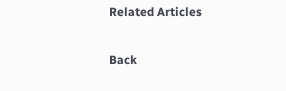Related Articles

Back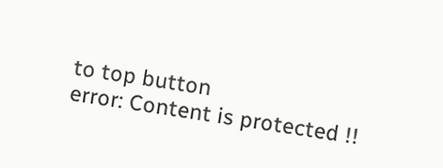to top button
error: Content is protected !!